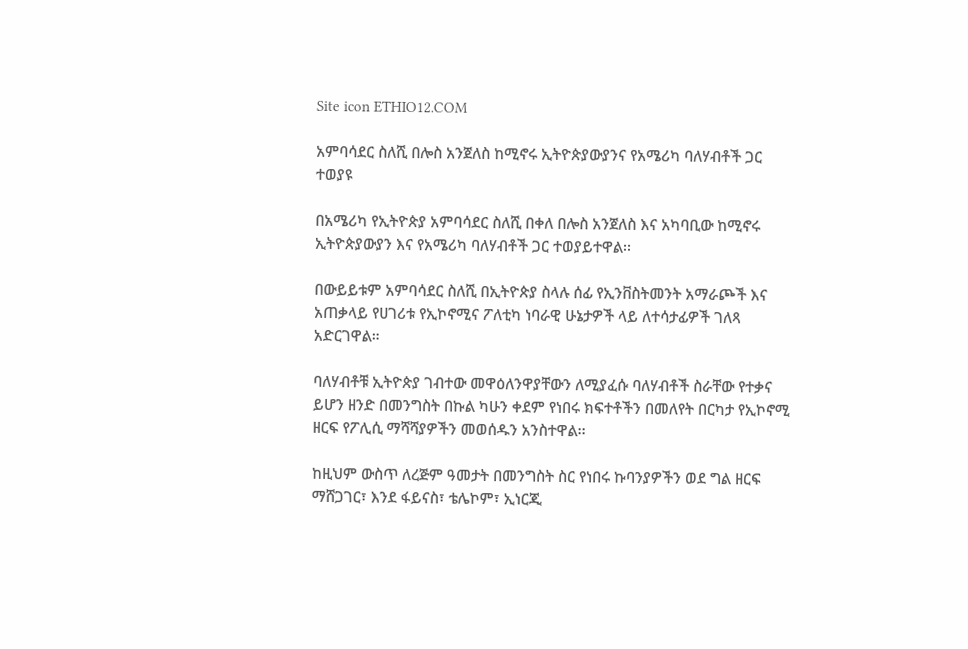Site icon ETHIO12.COM

አምባሳደር ስለሺ በሎስ አንጀለስ ከሚኖሩ ኢትዮጵያውያንና የአሜሪካ ባለሃብቶች ጋር ተወያዩ

በአሜሪካ የኢትዮጵያ አምባሳደር ስለሺ በቀለ በሎስ አንጀለስ እና አካባቢው ከሚኖሩ ኢትዮጵያውያን እና የአሜሪካ ባለሃብቶች ጋር ተወያይተዋል፡፡

በውይይቱም አምባሳደር ስለሺ በኢትዮጵያ ስላሉ ሰፊ የኢንቨስትመንት አማራጮች እና አጠቃላይ የሀገሪቱ የኢኮኖሚና ፖለቲካ ነባራዊ ሁኔታዎች ላይ ለተሳታፊዎች ገለጻ አድርገዋል።

ባለሃብቶቹ ኢትዮጵያ ገብተው መዋዕለንዋያቸውን ለሚያፈሱ ባለሃብቶች ስራቸው የተቃና ይሆን ዘንድ በመንግስት በኩል ካሁን ቀደም የነበሩ ክፍተቶችን በመለየት በርካታ የኢኮኖሚ ዘርፍ የፖሊሲ ማሻሻያዎችን መወሰዱን አንስተዋል፡፡

ከዚህም ውስጥ ለረጅም ዓመታት በመንግስት ስር የነበሩ ኩባንያዎችን ወደ ግል ዘርፍ ማሸጋገር፣ እንደ ፋይናስ፣ ቴሌኮም፣ ኢነርጂ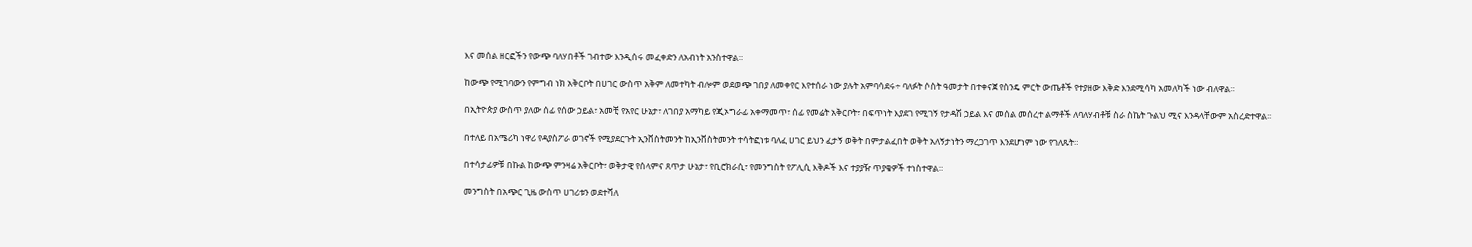እና መሰል ዘርፎችን የውጭ ባለሃበቶች ገብተው እንዲሰሩ መፈቀድን ለአብነት አንስተዋል።

ከውጭ የሚገባውን የምግብ ነክ አቅርቦት በሀገር ውስጥ አቅም ለመተካት ብሎም ወደወጭ ገበያ ለመቀየር እየተሰራ ነው ያሉት አምባሳደሩ÷ ባለፉት ሶስት ዓመታት በተቀናጀ የስንዴ ምርት ውጤቶች የተያዘው እቅድ እንደሚሳካ አመለካች ነው ብለዋል።

በኢትዮጵያ ውስጥ ያለው ሰፊ የሰው ኃይል፣ አመቺ የአየር ሁኔታ፣ ለገበያ አማካይ የጂኦግራፊ አቀማመጥ፣ ሰፊ የመሬት አቅርቦት፣ በፍጥነት እያደገ የሚገኝ የታዳሽ ኃይል እና መሰል መሰረተ ልማቶች ለባለሃብቶቹ ስራ ስኬት ጉልህ ሚና እንዳላቸውም አስረድተዋል፡፡

በተለይ በአሜሪካ ነዋሪ የዳያስፖራ ወገኖች የሚያደርጉት ኢንቨስትመንት ከኢንቨስትመንት ተሳትፎነቱ ባለፈ ሀገር ይህን ፈታኝ ወቅት በምታልፈበት ወቅት አለኝታነትን ማረጋገጥ እንደሆነም ነው የገለጹት።

በተሳታፊዎቹ በኩል ከውጭ ምንዛሬ አቅርቦት፣ ወቅታዊ የሰላምና ጸጥታ ሁኔታ፣ የቢሮክራሲ፣ የመንግስት የፖሊሲ እቅዶች እና ተያያዥ ጥያቄዎች ተነስተዋል።

መንግስት በአጭር ጊዜ ውስጥ ሀገሪቱን ወደተሻለ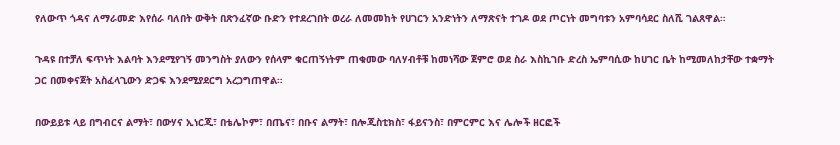የለውጥ ጎዳና ለማራመድ እየሰራ ባለበት ውቅት በጽንፈኛው ቡድን የተደረገበት ወረራ ለመመከት የሀገርን አንድነትን ለማጽናት ተገዶ ወደ ጦርነት መግባቱን አምባሳደር ስለሺ ገልጸዋል።

ጉዳዩ በተቻለ ፍጥነት እልባት እንደሚየገኝ መንግስት ያለውን የሰላም ቁርጠኝነትም ጠቁመው ባለሃብቶቹ ከመነሻው ጀምሮ ወደ ስራ እስኪገቡ ድረስ ኤምባሲው ከሀገር ቤት ከሚመለከታቸው ተቋማት ጋር በመቀናጀት አስፈላጊውን ድጋፍ እንደሚያደርግ አረጋግጠዋል።

በውይይቱ ላይ በግብርና ልማት፣ በውሃና ኢነርጂ፣ በቴሌኮም፣ በጤና፣ በቡና ልማት፣ በሎጂስቲክስ፣ ፋይናንስ፣ በምርምር እና ሌሎች ዘርፎች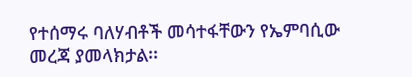የተሰማሩ ባለሃብቶች መሳተፋቸውን የኤምባሲው መረጃ ያመላክታል፡፡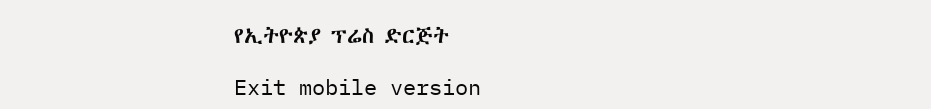የኢትዮጵያ ፕሬስ ድርጅት

Exit mobile version